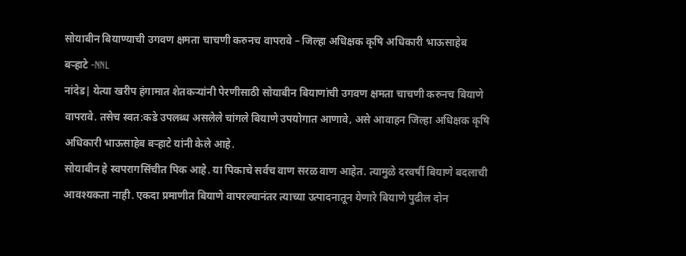सोयाबीन बियाण्याची उगवण क्षमता चाचणी करुनच वापरावे – जिल्हा अधिक्षक कृषि अधिकारी भाऊसाहेब बऱ्हाटे -NNL
नांदेड| येत्या खरीप हंगामात शेतकऱ्यांनी पेरणीसाठी सोयाबीन बियाणांची उगवण क्षमता चाचणी करुनच बियाणे वापरावे. तसेच स्वत:कडे उपलब्ध असलेले चांगले बियाणे उपयोगात आणावे, असे आवाहन जिल्हा अधिक्षक कृषि अधिकारी भाऊसाहेब बऱ्हाटे यांनी केले आहे.
सोयाबीन हे स्वपरागसिंचीत पिक आहे. या पिकाचे सर्वच वाण सरळ वाण आहेत. त्यामुळे दरवर्षी बियाणे बदलाची आवश्यकता नाही. एकदा प्रमाणीत बियाणे वापरल्यानंतर त्याच्या उत्पादनातून येणारे बियाणे पुढील दोन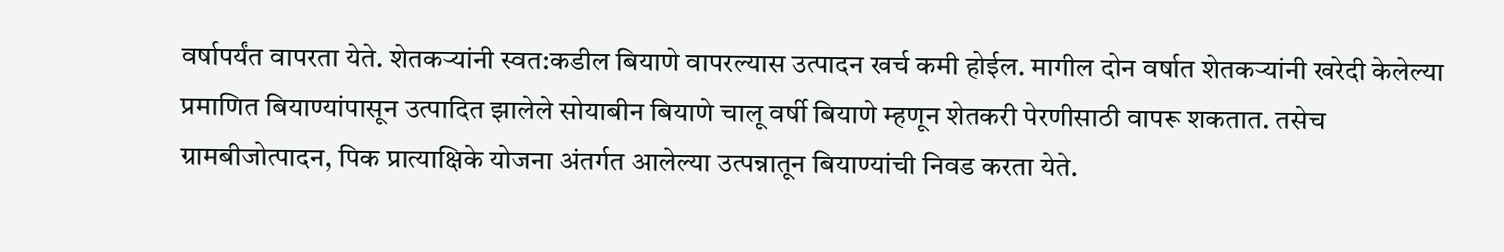वर्षापर्यंत वापरता येते. शेतकऱ्यांनी स्वत:कडील बियाणे वापरल्यास उत्पादन खर्च कमी होईल. मागील दोन वर्षात शेतकऱ्यांनी खरेदी केलेल्या प्रमाणित बियाण्यांपासून उत्पादित झालेले सोयाबीन बियाणे चालू वर्षी बियाणे म्हणून शेतकरी पेरणीसाठी वापरू शकतात. तसेच ग्रामबीजोत्पादन, पिक प्रात्याक्षिके योजना अंतर्गत आलेल्या उत्पन्नातून बियाण्यांची निवड करता येते.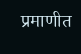प्रमाणीत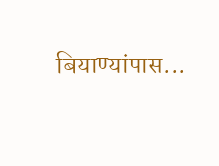बियाण्यांपास...